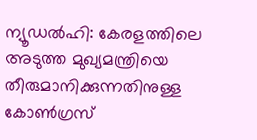ന്യൂഡൽഹി: കേരളത്തിലെ അടുത്ത മുഖ്യമന്ത്രിയെ തീരുമാനിക്കുന്നതിനുള്ള കോൺഗ്രസ്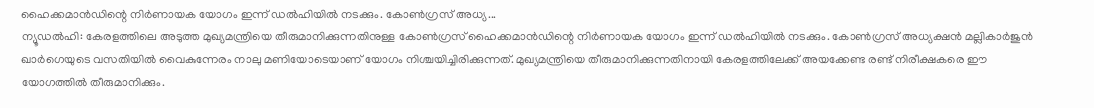ഹൈക്കമാൻഡിന്റെ നിർണായക യോഗം ഇന്ന് ഡൽഹിയിൽ നടക്കും. കോൺഗ്രസ് അധ്യ...
ന്യൂഡൽഹി: കേരളത്തിലെ അടുത്ത മുഖ്യമന്ത്രിയെ തീരുമാനിക്കുന്നതിനുള്ള കോൺഗ്രസ് ഹൈക്കമാൻഡിന്റെ നിർണായക യോഗം ഇന്ന് ഡൽഹിയിൽ നടക്കും. കോൺഗ്രസ് അധ്യക്ഷൻ മല്ലികാർജുൻ ഖാർഗെയുടെ വസതിയിൽ വൈകുന്നേരം നാലു മണിയോടെയാണ് യോഗം നിശ്ചയിച്ചിരിക്കുന്നത്. മുഖ്യമന്ത്രിയെ തീരുമാനിക്കുന്നതിനായി കേരളത്തിലേക്ക് അയക്കേണ്ട രണ്ട് നിരീക്ഷകരെ ഈ യോഗത്തിൽ തീരുമാനിക്കും.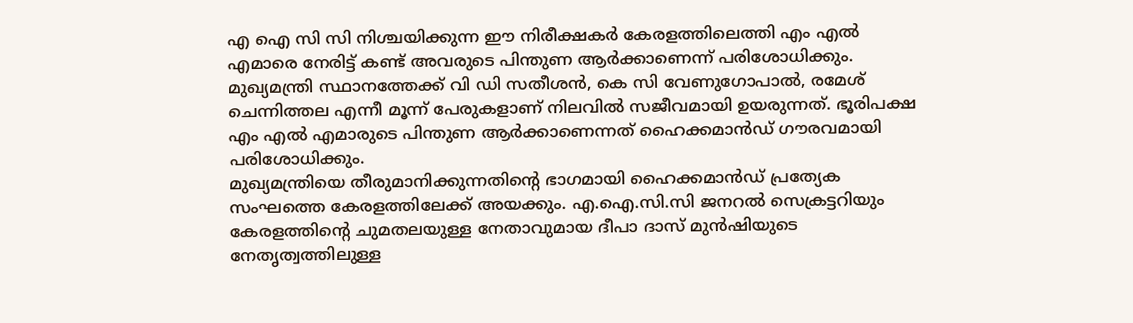എ ഐ സി സി നിശ്ചയിക്കുന്ന ഈ നിരീക്ഷകർ കേരളത്തിലെത്തി എം എൽ എമാരെ നേരിട്ട് കണ്ട് അവരുടെ പിന്തുണ ആർക്കാണെന്ന് പരിശോധിക്കും. മുഖ്യമന്ത്രി സ്ഥാനത്തേക്ക് വി ഡി സതീശൻ, കെ സി വേണുഗോപാൽ, രമേശ് ചെന്നിത്തല എന്നീ മൂന്ന് പേരുകളാണ് നിലവിൽ സജീവമായി ഉയരുന്നത്. ഭൂരിപക്ഷ എം എൽ എമാരുടെ പിന്തുണ ആർക്കാണെന്നത് ഹൈക്കമാൻഡ് ഗൗരവമായി പരിശോധിക്കും.
മുഖ്യമന്ത്രിയെ തീരുമാനിക്കുന്നതിന്റെ ഭാഗമായി ഹൈക്കമാൻഡ് പ്രത്യേക സംഘത്തെ കേരളത്തിലേക്ക് അയക്കും. എ.ഐ.സി.സി ജനറൽ സെക്രട്ടറിയും കേരളത്തിന്റെ ചുമതലയുള്ള നേതാവുമായ ദീപാ ദാസ് മുൻഷിയുടെ നേതൃത്വത്തിലുള്ള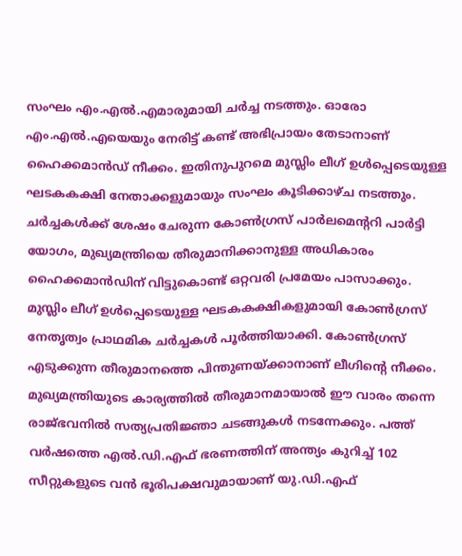സംഘം എം.എൽ.എമാരുമായി ചർച്ച നടത്തും. ഓരോ എം.എൽ.എയെയും നേരിട്ട് കണ്ട് അഭിപ്രായം തേടാനാണ് ഹൈക്കമാൻഡ് നീക്കം. ഇതിനുപുറമെ മുസ്ലിം ലീഗ് ഉൾപ്പെടെയുള്ള ഘടകകക്ഷി നേതാക്കളുമായും സംഘം കൂടിക്കാഴ്ച നടത്തും. ചർച്ചകൾക്ക് ശേഷം ചേരുന്ന കോൺഗ്രസ് പാർലമെന്ററി പാർട്ടി യോഗം, മുഖ്യമന്ത്രിയെ തീരുമാനിക്കാനുള്ള അധികാരം ഹൈക്കമാൻഡിന് വിട്ടുകൊണ്ട് ഒറ്റവരി പ്രമേയം പാസാക്കും.
മുസ്ലിം ലീഗ് ഉൾപ്പെടെയുള്ള ഘടകകക്ഷികളുമായി കോൺഗ്രസ് നേതൃത്വം പ്രാഥമിക ചർച്ചകൾ പൂർത്തിയാക്കി. കോൺഗ്രസ് എടുക്കുന്ന തീരുമാനത്തെ പിന്തുണയ്ക്കാനാണ് ലീഗിന്റെ നീക്കം.
മുഖ്യമന്ത്രിയുടെ കാര്യത്തിൽ തീരുമാനമായാൽ ഈ വാരം തന്നെ രാജ്ഭവനിൽ സത്യപ്രതിജ്ഞാ ചടങ്ങുകൾ നടന്നേക്കും. പത്ത് വർഷത്തെ എൽ.ഡി.എഫ് ഭരണത്തിന് അന്ത്യം കുറിച്ച് 102 സീറ്റുകളുടെ വൻ ഭൂരിപക്ഷവുമായാണ് യു.ഡി.എഫ്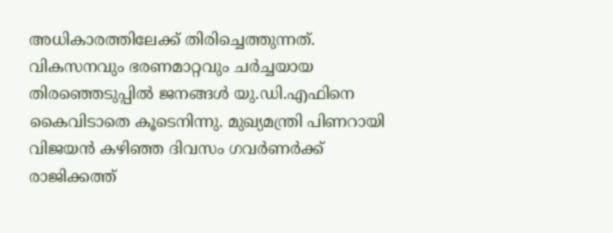അധികാരത്തിലേക്ക് തിരിച്ചെത്തുന്നത്. വികസനവും ഭരണമാറ്റവും ചർച്ചയായ തിരഞ്ഞെടുപ്പിൽ ജനങ്ങൾ യു.ഡി.എഫിനെ കൈവിടാതെ കൂടെനിന്നു. മുഖ്യമന്ത്രി പിണറായി വിജയൻ കഴിഞ്ഞ ദിവസം ഗവർണർക്ക് രാജിക്കത്ത്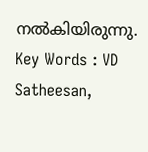നൽകിയിരുന്നു.
Key Words : VD Satheesan,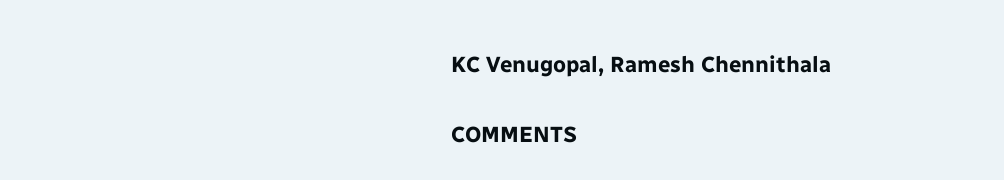KC Venugopal, Ramesh Chennithala

COMMENTS